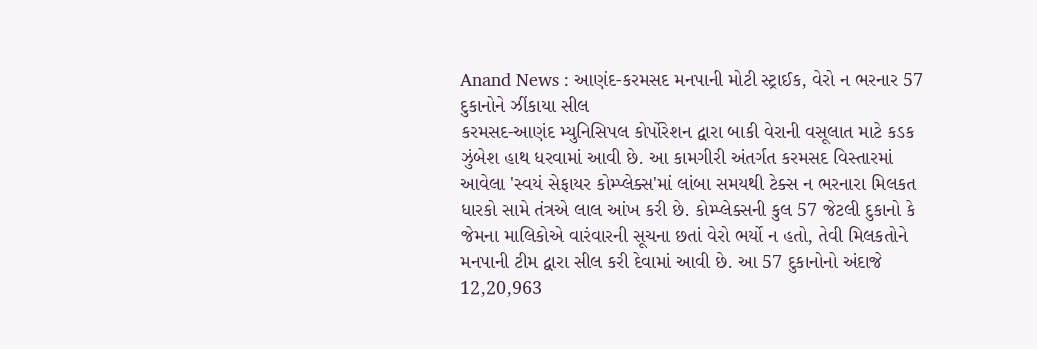Anand News : આણંદ-કરમસદ મનપાની મોટી સ્ટ્રાઈક, વેરો ન ભરનાર 57 દુકાનોને ઝીંકાયા સીલ
કરમસદ-આણંદ મ્યુનિસિપલ કોર્પોરેશન દ્વારા બાકી વેરાની વસૂલાત માટે કડક ઝુંબેશ હાથ ધરવામાં આવી છે. આ કામગીરી અંતર્ગત કરમસદ વિસ્તારમાં આવેલા 'સ્વયં સેફાયર કોમ્પ્લેક્સ'માં લાંબા સમયથી ટેક્સ ન ભરનારા મિલકત ધારકો સામે તંત્રએ લાલ આંખ કરી છે. કોમ્પ્લેક્સની કુલ 57 જેટલી દુકાનો કે જેમના માલિકોએ વારંવારની સૂચના છતાં વેરો ભર્યો ન હતો, તેવી મિલકતોને મનપાની ટીમ દ્વારા સીલ કરી દેવામાં આવી છે. આ 57 દુકાનોનો અંદાજે 12,20,963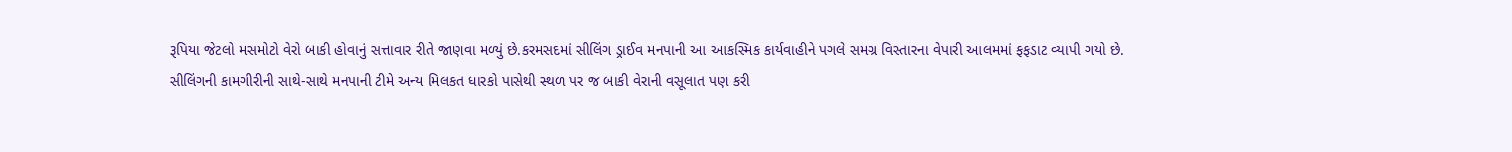રૂપિયા જેટલો મસમોટો વેરો બાકી હોવાનું સત્તાવાર રીતે જાણવા મળ્યું છે.કરમસદમાં સીલિંગ ડ્રાઈવ મનપાની આ આકસ્મિક કાર્યવાહીને પગલે સમગ્ર વિસ્તારના વેપારી આલમમાં ફફડાટ વ્યાપી ગયો છે. સીલિંગની કામગીરીની સાથે-સાથે મનપાની ટીમે અન્ય મિલકત ધારકો પાસેથી સ્થળ પર જ બાકી વેરાની વસૂલાત પણ કરી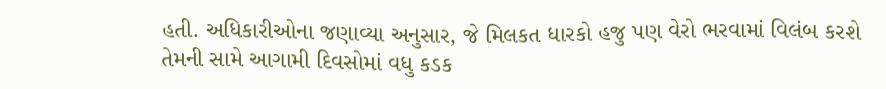હતી. અધિકારીઓના જણાવ્યા અનુસાર, જે મિલકત ધારકો હજુ પણ વેરો ભરવામાં વિલંબ કરશે તેમની સામે આગામી દિવસોમાં વધુ કડક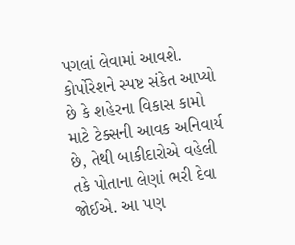પગલાં લેવામાં આવશે. કોર્પોરેશને સ્પષ્ટ સંકેત આપ્યો છે કે શહેરના વિકાસ કામો માટે ટેક્સની આવક અનિવાર્ય છે, તેથી બાકીદારોએ વહેલી તકે પોતાના લેણાં ભરી દેવા જોઈએ. આ પણ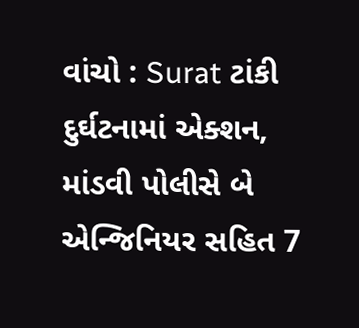વાંચો : Surat ટાંકી દુર્ઘટનામાં એક્શન, માંડવી પોલીસે બે એન્જિનિયર સહિત 7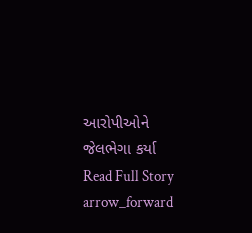આરોપીઓને જેલભેગા કર્યા
Read Full Story arrow_forward